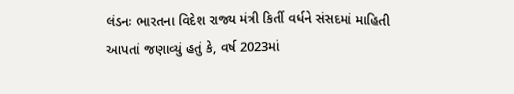લંડનઃ ભારતના વિદેશ રાજ્ય મંત્રી કિર્તી વર્ધને સંસદમાં માહિતી આપતાં જણાવ્યું હતું કે, વર્ષ 2023માં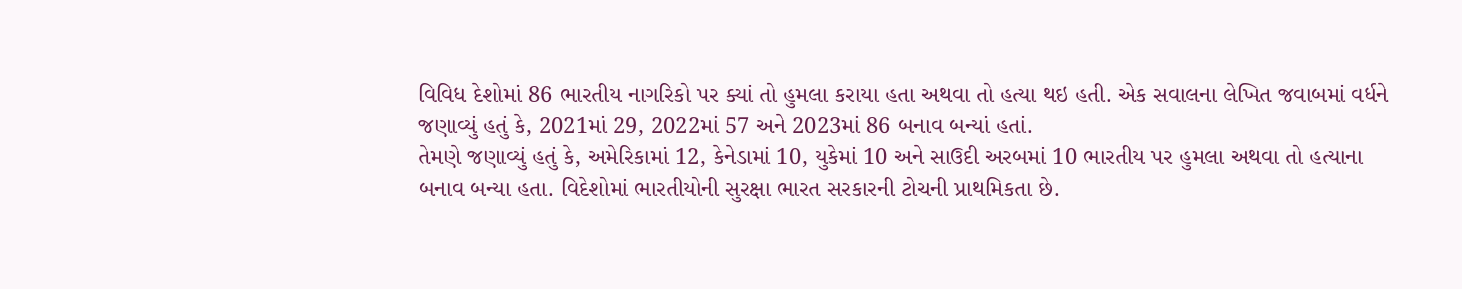વિવિધ દેશોમાં 86 ભારતીય નાગરિકો પર ક્યાં તો હુમલા કરાયા હતા અથવા તો હત્યા થઇ હતી. એક સવાલના લેખિત જવાબમાં વર્ધને જણાવ્યું હતું કે, 2021માં 29, 2022માં 57 અને 2023માં 86 બનાવ બન્યાં હતાં.
તેમણે જણાવ્યું હતું કે, અમેરિકામાં 12, કેનેડામાં 10, યુકેમાં 10 અને સાઉદી અરબમાં 10 ભારતીય પર હુમલા અથવા તો હત્યાના બનાવ બન્યા હતા. વિદેશોમાં ભારતીયોની સુરક્ષા ભારત સરકારની ટોચની પ્રાથમિકતા છે.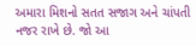અમારા મિશનો સતત સજાગ અને ચાંપતી નજર રાખે છે. જો આ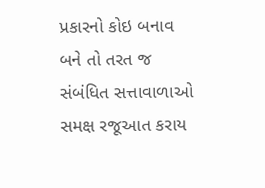પ્રકારનો કોઇ બનાવ બને તો તરત જ સંબંધિત સત્તાવાળાઓ સમક્ષ રજૂઆત કરાય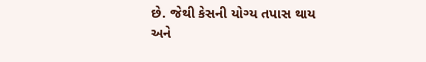છે. જેથી કેસની યોગ્ય તપાસ થાય અને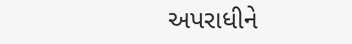અપરાધીને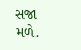સજા મળે.